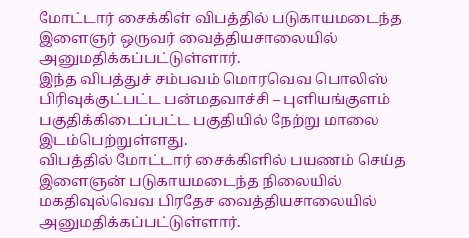மோட்டார் சைக்கிள் விபத்தில் படுகாயமடைந்த இளைஞர் ஒருவர் வைத்தியசாலையில் அனுமதிக்கப்பட்டுள்ளார்.
இந்த விபத்துச் சம்பவம் மொரவெவ பொலிஸ் பிரிவுக்குட்பட்ட பன்மதவாச்சி – புளியங்குளம் பகுதிக்கிடைப்பட்ட பகுதியில் நேற்று மாலை இடம்பெற்றுள்ளது.
விபத்தில் மோட்டார் சைக்கிளில் பயணம் செய்த இளைஞன் படுகாயமடைந்த நிலையில் மகதிவுல்வெவ பிரதேச வைத்தியசாலையில் அனுமதிக்கப்பட்டுள்ளார்.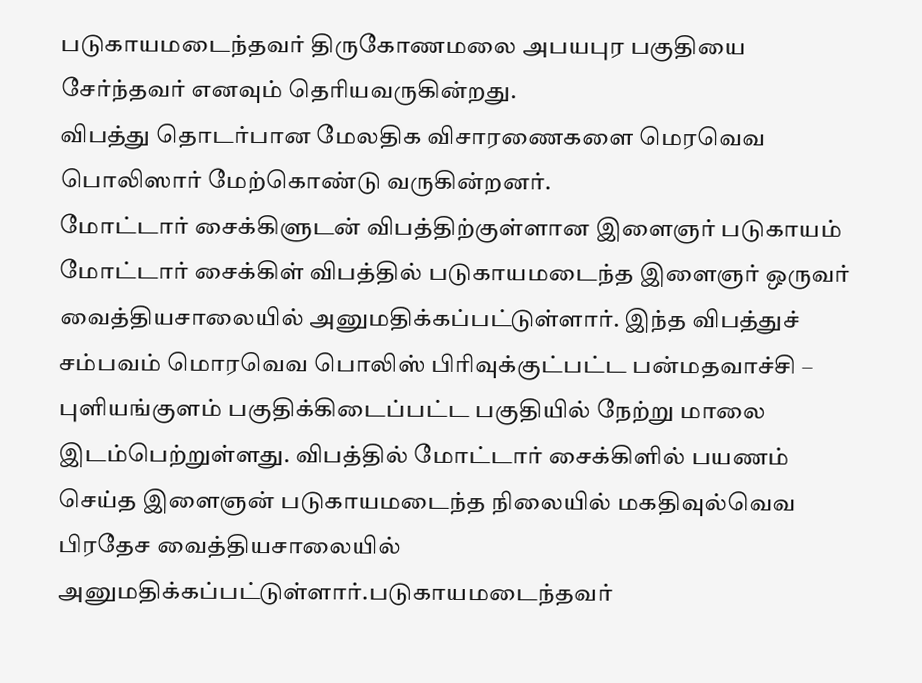படுகாயமடைந்தவர் திருகோணமலை அபயபுர பகுதியை சேர்ந்தவர் எனவும் தெரியவருகின்றது.
விபத்து தொடர்பான மேலதிக விசாரணைகளை மெரவெவ பொலிஸார் மேற்கொண்டு வருகின்றனர்.
மோட்டார் சைக்கிளுடன் விபத்திற்குள்ளான இளைஞர் படுகாயம் மோட்டார் சைக்கிள் விபத்தில் படுகாயமடைந்த இளைஞர் ஒருவர் வைத்தியசாலையில் அனுமதிக்கப்பட்டுள்ளார். இந்த விபத்துச் சம்பவம் மொரவெவ பொலிஸ் பிரிவுக்குட்பட்ட பன்மதவாச்சி – புளியங்குளம் பகுதிக்கிடைப்பட்ட பகுதியில் நேற்று மாலை இடம்பெற்றுள்ளது. விபத்தில் மோட்டார் சைக்கிளில் பயணம் செய்த இளைஞன் படுகாயமடைந்த நிலையில் மகதிவுல்வெவ பிரதேச வைத்தியசாலையில் அனுமதிக்கப்பட்டுள்ளார்.படுகாயமடைந்தவர்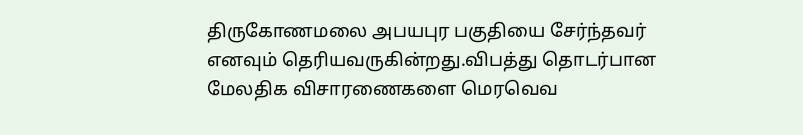திருகோணமலை அபயபுர பகுதியை சேர்ந்தவர் எனவும் தெரியவருகின்றது.விபத்து தொடர்பான மேலதிக விசாரணைகளை மெரவெவ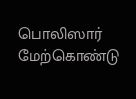பொலிஸார் மேற்கொண்டு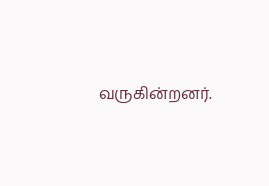வருகின்றனர்.